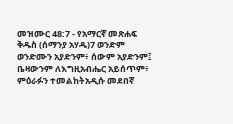መዝሙር 48:7 - የአማርኛ መጽሐፍ ቅዱስ (ሰማንያ አሃዱ)7 ወንድም ወንድሙን አያድንም፥ ሰውም አያድንም፤ ቤዛውንም ለእግዚአብሔር አይሰጥም፥ ምዕራፉን ተመልከትአዲሱ መደበኛ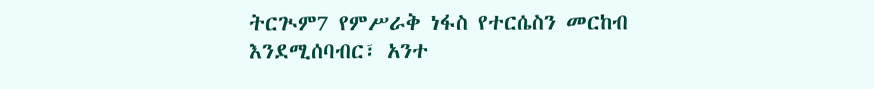ትርጒም7 የምሥራቅ ነፋስ የተርሴስን መርከብ እንደሚሰባብር፣ አንተ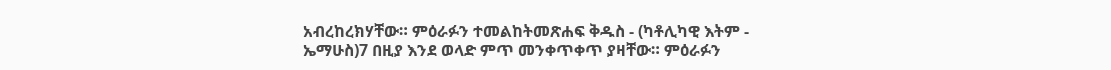አብረከረክሃቸው። ምዕራፉን ተመልከትመጽሐፍ ቅዱስ - (ካቶሊካዊ እትም - ኤማሁስ)7 በዚያ እንደ ወላድ ምጥ መንቀጥቀጥ ያዛቸው። ምዕራፉን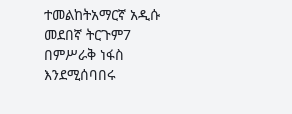ተመልከትአማርኛ አዲሱ መደበኛ ትርጉም7 በምሥራቅ ነፋስ እንደሚሰባበሩ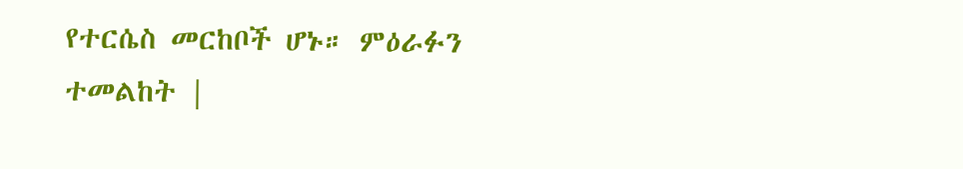የተርሴስ መርከቦች ሆኑ። ምዕራፉን ተመልከት |